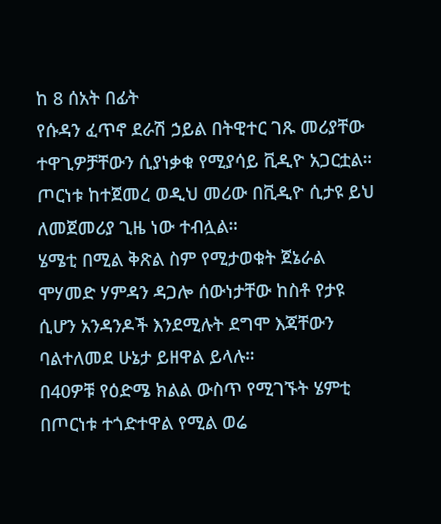ከ 8 ሰአት በፊት
የሱዳን ፈጥኖ ደራሽ ኃይል በትዊተር ገጹ መሪያቸው ተዋጊዎቻቸውን ሲያነቃቁ የሚያሳይ ቪዲዮ አጋርቷል። ጦርነቱ ከተጀመረ ወዲህ መሪው በቪዲዮ ሲታዩ ይህ ለመጀመሪያ ጊዜ ነው ተብሏል።
ሄሜቲ በሚል ቅጽል ስም የሚታወቁት ጀኔራል ሞሃመድ ሃምዳን ዳጋሎ ሰውነታቸው ከስቶ የታዩ ሲሆን አንዳንዶች እንደሚሉት ደግሞ እጃቸውን ባልተለመደ ሁኔታ ይዘዋል ይላሉ።
በ40ዎቹ የዕድሜ ክልል ውስጥ የሚገኙት ሄምቲ በጦርነቱ ተጎድተዋል የሚል ወሬ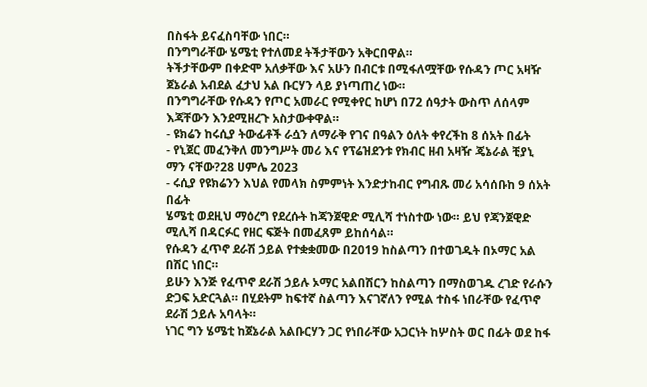በስፋት ይናፈስባቸው ነበር።
በንግግራቸው ሄሜቲ የተለመደ ትችታቸውን አቅርበዋል።
ትችታቸውም በቀድሞ አለቃቸው እና አሁን በብርቱ በሚፋለሟቸው የሱዳን ጦር አዛዥ ጀኔራል አብደል ፈታህ አል ቡርሃን ላይ ያነጣጠረ ነው።
በንግግራቸው የሱዳን የጦር አመራር የሚቀየር ከሆነ በ72 ሰዓታት ውስጥ ለሰላም እጃቸውን እንደሚዘረጉ አስታውቀዋል።
- ዩክሬን ከሩሲያ ትውፊቶች ራሷን ለማራቅ የገና በዓልን ዕለት ቀየረችከ 8 ሰአት በፊት
- የኒጀር መፈንቅለ መንግሥት መሪ እና የፕሬዝደንቱ የክብር ዘብ አዛዥ ጄኔራል ቺያኒ ማን ናቸው?28 ሀምሌ 2023
- ሩሲያ የዩክሬንን እህል የመላክ ስምምነት እንድታከብር የግብጹ መሪ አሳሰቡከ 9 ሰአት በፊት
ሄሜቲ ወደዚህ ማዕረግ የደረሱት ከጃንጀዊድ ሚሊሻ ተነስተው ነው። ይህ የጃንጀዊድ ሚሊሻ በዳርፉር የዘር ፍጅት በመፈጸም ይከሰሳል።
የሱዳን ፈጥኖ ደራሽ ኃይል የተቋቋመው በ2019 ከስልጣን በተወገዱት በኦማር አል በሽር ነበር።
ይሁን እንጅ የፈጥኖ ደራሽ ኃይሉ ኦማር አልበሽርን ከስልጣን በማስወገዱ ረገድ የራሱን ድጋፍ አድርጓል። በሂደትም ከፍተኛ ስልጣን እናገኛለን የሚል ተስፋ ነበራቸው የፈጥኖ ደራሽ ኃይሉ አባላት።
ነገር ግን ሄሜቲ ከጀኔራል አልቡርሃን ጋር የነበራቸው አጋርነት ከሦስት ወር በፊት ወደ ከፋ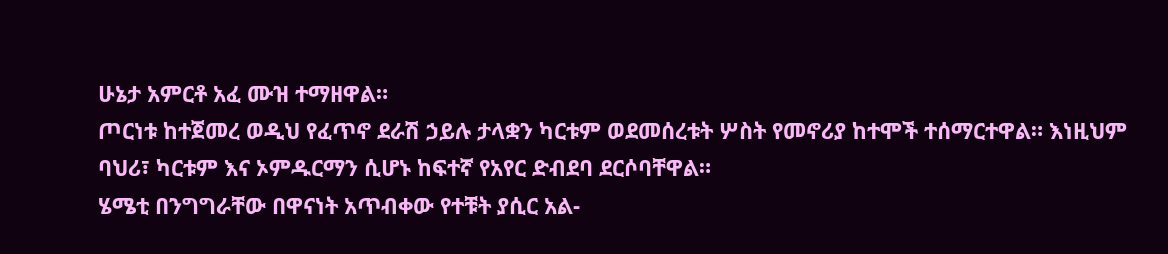ሁኔታ አምርቶ አፈ ሙዝ ተማዘዋል።
ጦርነቱ ከተጀመረ ወዲህ የፈጥኖ ደራሽ ኃይሉ ታላቋን ካርቱም ወደመሰረቱት ሦስት የመኖሪያ ከተሞች ተሰማርተዋል። እነዚህም ባህሪ፣ ካርቱም እና ኦምዱርማን ሲሆኑ ከፍተኛ የአየር ድብደባ ደርሶባቸዋል።
ሄሜቲ በንግግራቸው በዋናነት አጥብቀው የተቹት ያሲር አል-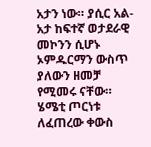አታን ነው። ያሲር አል- አታ ከፍተኛ ወታደራዊ መኮንን ሲሆኑ ኦምዱርማን ውስጥ ያለውን ዘመቻ የሚመሩ ናቸው።
ሄሜቲ ጦርነቱ ለፈጠረው ቀውስ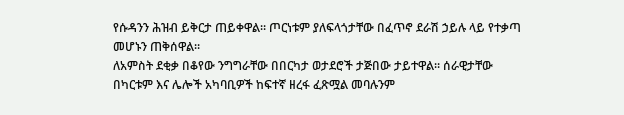የሱዳንን ሕዝብ ይቅርታ ጠይቀዋል። ጦርነቱም ያለፍላጎታቸው በፈጥኖ ደራሽ ኃይሉ ላይ የተቃጣ መሆኑን ጠቅሰዋል።
ለአምስት ደቂቃ በቆየው ንግግራቸው በበርካታ ወታደሮች ታጅበው ታይተዋል። ሰራዊታቸው በካርቱም እና ሌሎች አካባቢዎች ከፍተኛ ዘረፋ ፈጽሟል መባሉንም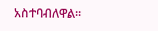አስተባብለዋል።